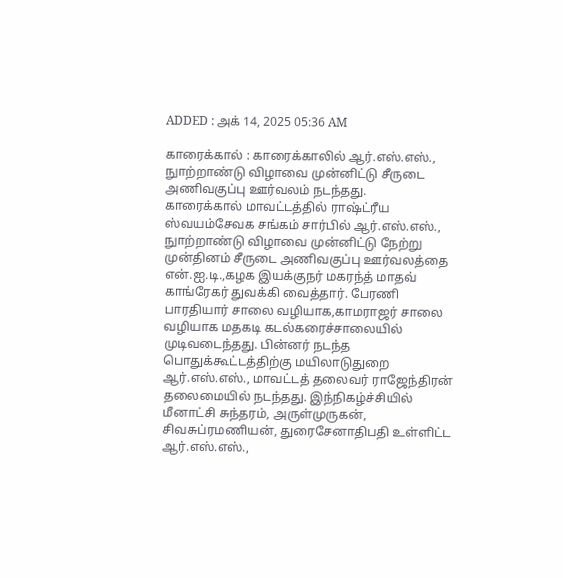ADDED : அக் 14, 2025 05:36 AM

காரைக்கால் : காரைக்காலில் ஆர்.எஸ்.எஸ்., நுாற்றாண்டு விழாவை முன்னிட்டு சீருடை அணிவகுப்பு ஊர்வலம் நடந்தது.
காரைக்கால் மாவட்டத்தில் ராஷ்ட்ரீய ஸ்வயம்சேவக சங்கம் சார்பில் ஆர்.எஸ்.எஸ்., நுாற்றாண்டு விழாவை முன்னிட்டு நேற்று முன்தினம் சீருடை அணிவகுப்பு ஊர்வலத்தை என்.ஐ.டி.,கழக இயக்குநர் மகரந்த் மாதவ் காங்ரேகர் துவக்கி வைத்தார். பேரணி பாரதியார் சாலை வழியாக,காமராஜர் சாலை வழியாக மதகடி கடல்கரைச்சாலையில் முடிவடைந்தது. பின்னர் நடந்த பொதுக்கூட்டத்திற்கு மயிலாடுதுறை ஆர்.எஸ்.எஸ்., மாவட்டத் தலைவர் ராஜேந்திரன் தலைமையில் நடந்தது. இந்நிகழ்ச்சியில் மீனாட்சி சுந்தரம், அருள்முருகன், சிவசுப்ரமணியன், துரைசேனாதிபதி உள்ளிட்ட ஆர்.எஸ்.எஸ்.,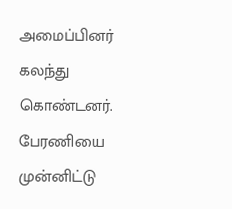அமைப்பினர் கலந்து கொண்டனர். பேரணியை முன்னிட்டு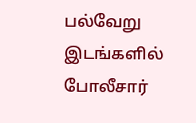பல்வேறு இடங்களில் போலீசார்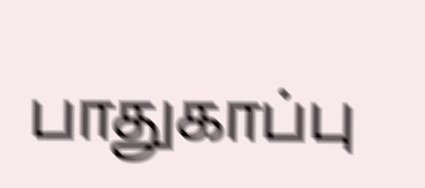பாதுகாப்பு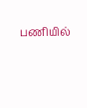பணியில்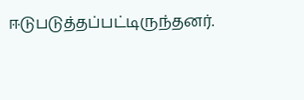ஈடுபடுத்தப்பட்டிருந்தனர்.